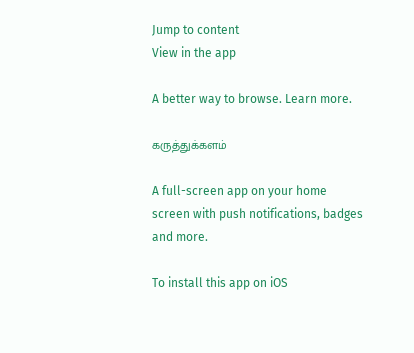Jump to content
View in the app

A better way to browse. Learn more.

கருத்துக்களம்

A full-screen app on your home screen with push notifications, badges and more.

To install this app on iOS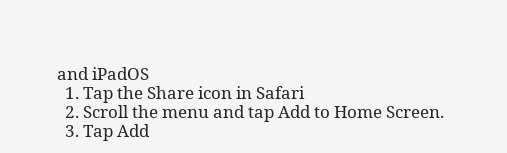and iPadOS
  1. Tap the Share icon in Safari
  2. Scroll the menu and tap Add to Home Screen.
  3. Tap Add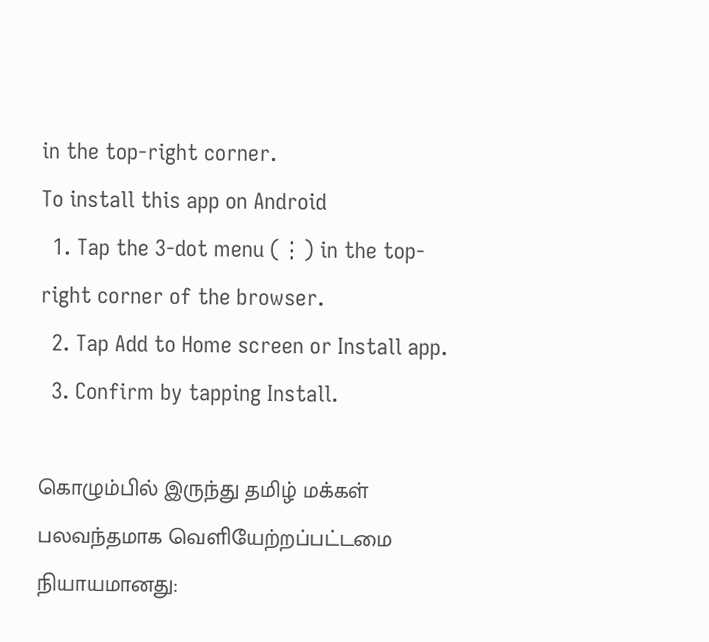in the top-right corner.
To install this app on Android
  1. Tap the 3-dot menu (⋮) in the top-right corner of the browser.
  2. Tap Add to Home screen or Install app.
  3. Confirm by tapping Install.

கொழும்பில் இருந்து தமிழ் மக்கள் பலவந்தமாக வெளியேற்றப்பட்டமை நியாயமானது: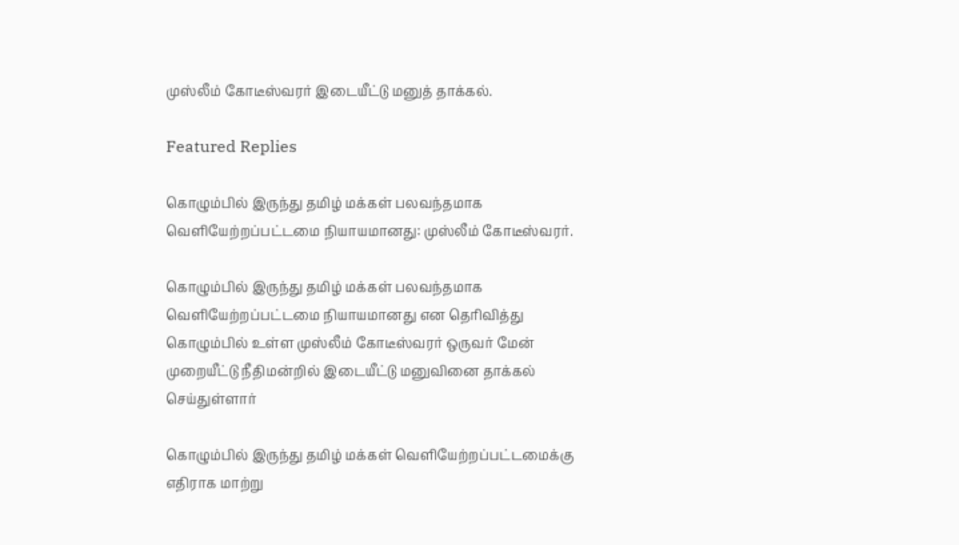முஸ்லீம் கோடீஸ்வரர் இடையீட்டு மனுத் தாக்கல்.

Featured Replies

கொழும்பில் இருந்து தமிழ் மக்கள் பலவந்தமாக வெளியேற்றப்பட்டமை நியாயமானது: முஸ்லீம் கோடீஸ்வரர்.

கொழும்பில் இருந்து தமிழ் மக்கள் பலவந்தமாக வெளியேற்றப்பட்டமை நியாயமானது என தெரிவித்து கொழும்பில் உள்ள முஸ்லீம் கோடீஸ்வரர் ஒருவர் மேன் முறையீட்டு நீதிமன்றில் இடையீட்டு மனுவினை தாக்கல் செய்துள்ளார்

கொழும்பில் இருந்து தமிழ் மக்கள் வெளியேற்றப்பட்டமைக்கு எதிராக மாற்று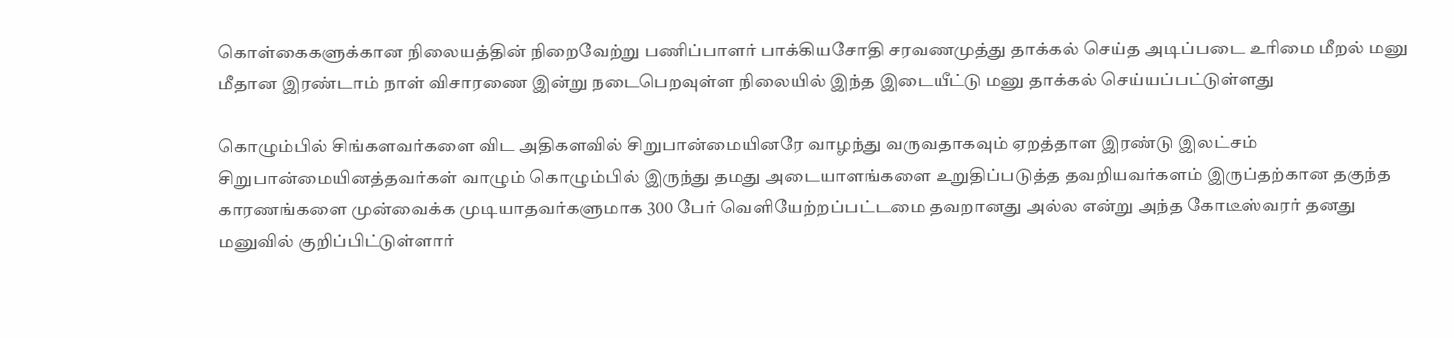கொள்கைகளுக்கான நிலையத்தின் நிறைவேற்று பணிப்பாளர் பாக்கியசோதி சரவணமுத்து தாக்கல் செய்த அடிப்படை உரிமை மீறல் மனு மீதான இரண்டாம் நாள் விசாரணை இன்று நடைபெறவுள்ள நிலையில் இந்த இடையீட்டு மனு தாக்கல் செய்யப்பட்டுள்ளது

கொழும்பில் சிங்களவர்களை விட அதிகளவில் சிறுபான்மையினரே வாழந்து வருவதாகவும் ஏறத்தாள இரண்டு இலட்சம் சிறுபான்மையினத்தவர்கள் வாழும் கொழும்பில் இருந்து தமது அடையாளங்களை உறுதிப்படுத்த தவறியவர்களம் இருப்தற்கான தகுந்த காரணங்களை முன்வைக்க முடியாதவர்களுமாக 300 பேர் வெளியேற்றப்பட்டமை தவறானது அல்ல என்று அந்த கோடீஸ்வரர் தனது மனுவில் குறிப்பிட்டுள்ளார்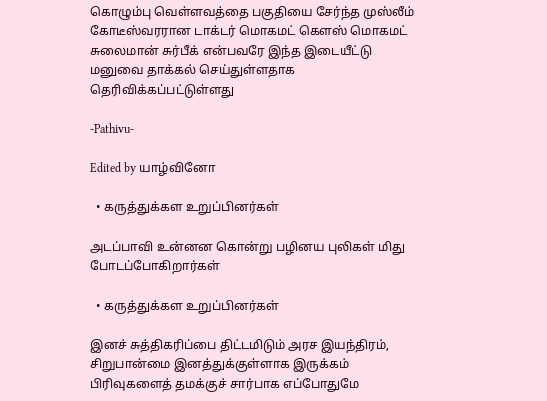கொழும்பு வெள்ளவத்தை பகுதியை சேர்ந்த முஸ்லீம் கோடீஸ்வரரான டாக்டர் மொகமட் கௌஸ் மொகமட் சுலைமான் சுர்பீக் என்பவரே இந்த இடையீட்டு மனுவை தாக்கல் செய்துள்ளதாக தெரிவிக்கப்பட்டுள்ளது

-Pathivu-

Edited by யாழ்வினோ

  • கருத்துக்கள உறுப்பினர்கள்

அடப்பாவி உன்னன கொன்று பழினய புலிகள் மிது போடப்போகிறார்கள்

  • கருத்துக்கள உறுப்பினர்கள்

இனச் சுத்திகரிப்பை திட்டமிடும் அரச இயந்திரம், சிறுபான்மை இனத்துக்குள்ளாக இருக்கம் பிரிவுகளைத் தமக்குச் சார்பாக எப்போதுமே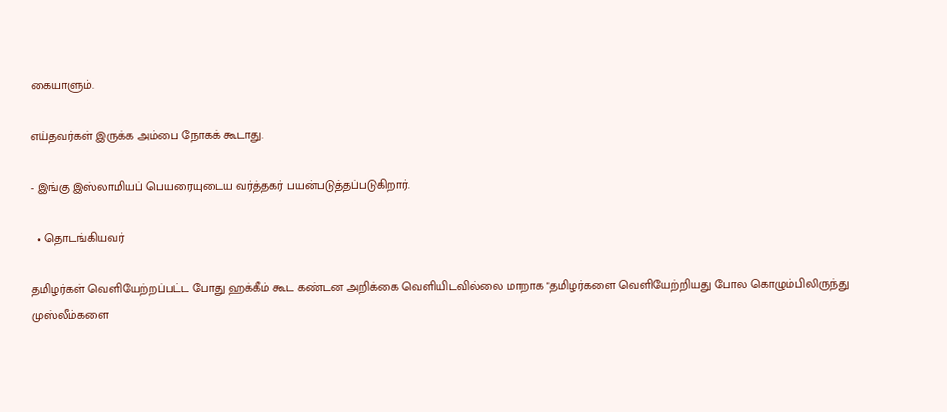கையாளும்.

எய்தவர்கள் இருக்க அம்பை நோகக் கூடாது.

- இங்கு இஸ்லாமியப் பெயரையுடைய வர்த்தகர் பயன்படுத்தப்படுகிறார்.

  • தொடங்கியவர்

தமிழர்கள் வெளியேற்றப்பட்ட போது ஹக்கீம் கூட கண்டன அறிக்கை வெளியிடவில்லை மாறாக "தமிழர்களை வெளியேற்றியது போல கொழும்பிலிருந்து முஸ்லீம்களை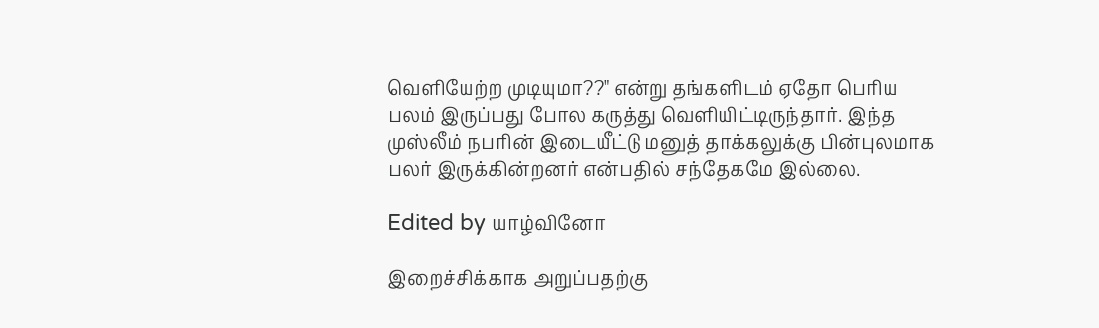வெளியேற்ற முடியுமா??" என்று தங்களிடம் ஏதோ பெரிய பலம் இருப்பது போல கருத்து வெளியிட்டிருந்தார். இந்த முஸ்லீம் நபரின் இடையீட்டு மனுத் தாக்கலுக்கு பின்புலமாக பலர் இருக்கின்றனர் என்பதில் சந்தேகமே இல்லை.

Edited by யாழ்வினோ

இறைச்சிக்காக அறுப்பதற்கு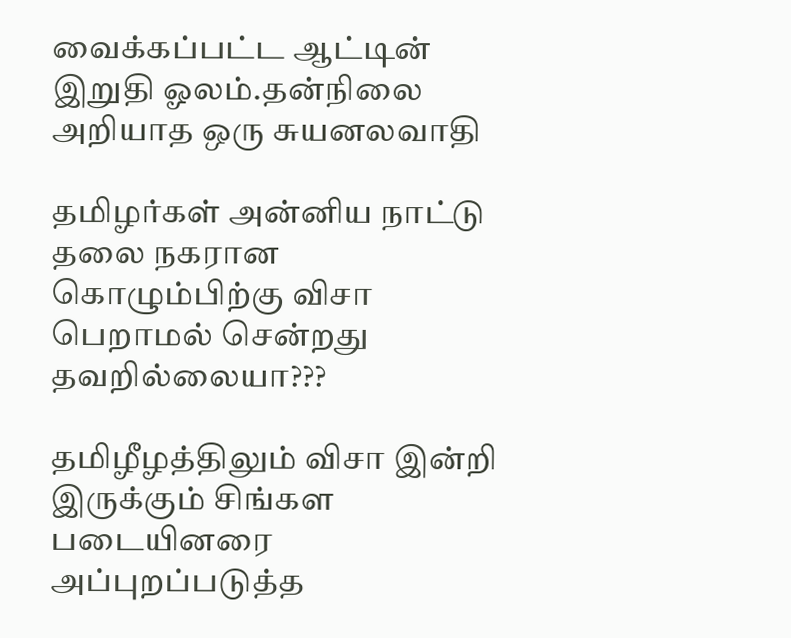வைக்கப்பட்ட ஆட்டின் இறுதி ஓலம்.தன்நிலை அறியாத ஒரு சுயனலவாதி

தமிழர்கள் அன்னிய நாட்டு தலை நகரான கொழும்பிற்கு விசா பெறாமல் சென்றது தவறில்லையா???

தமிழீழத்திலும் விசா இன்றி இருக்கும் சிங்கள படையினரை அப்புறப்படுத்த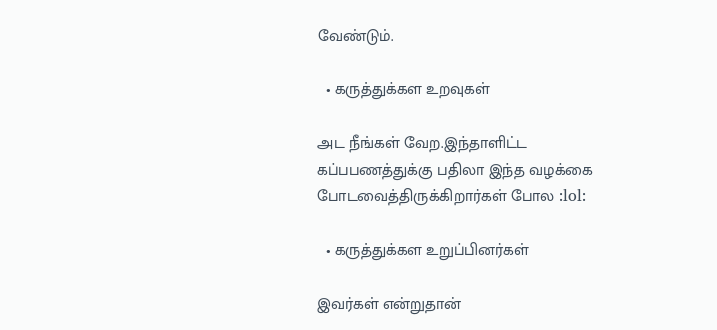வேண்டும்.

  • கருத்துக்கள உறவுகள்

அட நீங்கள் வேற.இந்தாளிட்ட கப்பபணத்துக்கு பதிலா இந்த வழக்கை போடவைத்திருக்கிறார்கள் போல :lol:

  • கருத்துக்கள உறுப்பினர்கள்

இவர்கள் என்றுதான்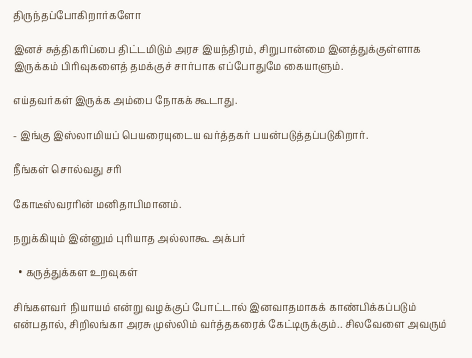திருந்தப்போகிறார்களோ

இனச் சுத்திகரிப்பை திட்டமிடும் அரச இயந்திரம், சிறுபான்மை இனத்துக்குள்ளாக இருக்கம் பிரிவுகளைத் தமக்குச் சார்பாக எப்போதுமே கையாளும்.

எய்தவர்கள் இருக்க அம்பை நோகக் கூடாது.

- இங்கு இஸ்லாமியப் பெயரையுடைய வர்த்தகர் பயன்படுத்தப்படுகிறார்.

நீங்கள் சொல்வது சரி

கோடீஸ்வரரின் மனிதாபிமானம்.

நறுக்கியும் இன்னும் புரியாத அல்லாகூ அக்பர்

  • கருத்துக்கள உறவுகள்

சிங்களவர் நியாயம் என்று வழக்குப் போட்டால் இனவாதமாகக் காண்பிக்கப்படும் என்பதால், சிறிலங்கா அரசு முஸ்லிம் வர்த்தகரைக் கேட்டிருக்கும்.. சிலவேளை அவரும்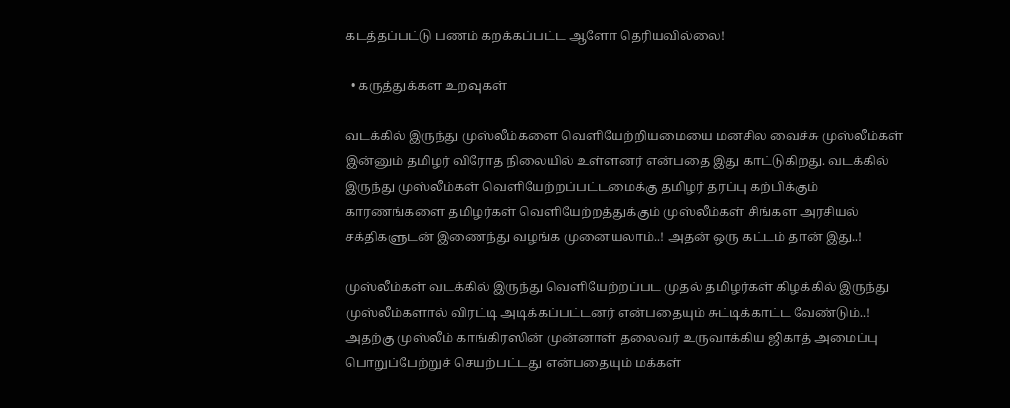கடத்தப்பட்டு பணம் கறக்கப்பட்ட ஆளோ தெரியவில்லை!

  • கருத்துக்கள உறவுகள்

வடக்கில் இருந்து முஸ்லீம்களை வெளியேற்றியமையை மனசில வைச்சு முஸ்லீம்கள் இன்னும் தமிழர் விரோத நிலையில் உள்ளனர் என்பதை இது காட்டுகிறது. வடக்கில் இருந்து முஸ்லீம்கள் வெளியேற்றப்பட்டமைக்கு தமிழர் தரப்பு கற்பிக்கும் காரணங்களை தமிழர்கள் வெளியேற்றத்துக்கும் முஸ்லீம்கள் சிங்கள அரசியல் சக்திகளுடன் இணைந்து வழங்க முனையலாம்..! அதன் ஒரு கட்டம் தான் இது..!

முஸ்லீம்கள் வடக்கில் இருந்து வெளியேற்றப்பட முதல் தமிழர்கள் கிழக்கில் இருந்து முஸ்லீம்களால் விரட்டி அடிக்கப்பட்டனர் என்பதையும் சுட்டிக்காட்ட வேண்டும்..! அதற்கு முஸ்லீம் காங்கிரஸின் முன்னாள் தலைவர் உருவாக்கிய ஜிகாத் அமைப்பு பொறுப்பேற்றுச் செயற்பட்டது என்பதையும் மக்கள்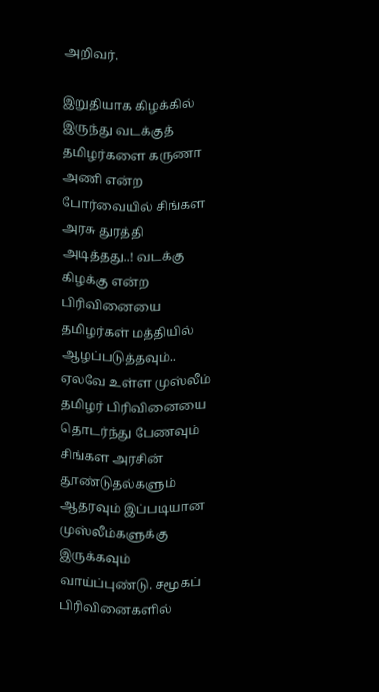அறிவர்.

இறுதியாக கிழக்கில் இருந்து வடக்குத் தமிழர்களை கருணா அணி என்ற போர்வையில் சிங்கள அரசு துரத்தி அடித்தது..! வடக்கு கிழக்கு என்ற பிரிவினையை தமிழர்கள் மத்தியில் ஆழப்படுத்தவும்.. ஏலவே உள்ள முஸ்லீம் தமிழர் பிரிவினையை தொடர்ந்து பேணவும் சிங்கள அரசின் தூண்டுதல்களும் ஆதரவும் இப்படியான முஸ்லீம்களுக்கு இருக்கவும் வாய்ப்புண்டு. சமூகப் பிரிவினைகளில்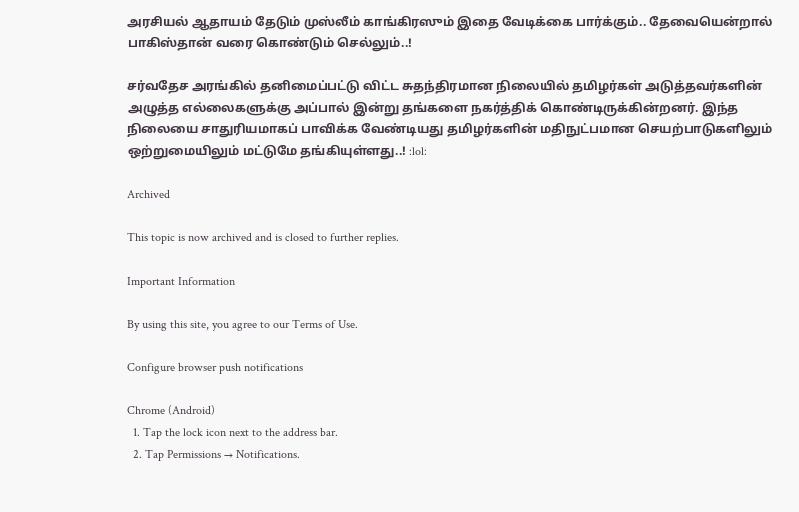அரசியல் ஆதாயம் தேடும் முஸ்லீம் காங்கிரஸும் இதை வேடிக்கை பார்க்கும்.. தேவையென்றால் பாகிஸ்தான் வரை கொண்டும் செல்லும்..!

சர்வதேச அரங்கில் தனிமைப்பட்டு விட்ட சுதந்திரமான நிலையில் தமிழர்கள் அடுத்தவர்களின் அழுத்த எல்லைகளுக்கு அப்பால் இன்று தங்களை நகர்த்திக் கொண்டிருக்கின்றனர். இந்த நிலையை சாதுரியமாகப் பாவிக்க வேண்டியது தமிழர்களின் மதிநுட்பமான செயற்பாடுகளிலும் ஒற்றுமையிலும் மட்டுமே தங்கியுள்ளது..! :lol:

Archived

This topic is now archived and is closed to further replies.

Important Information

By using this site, you agree to our Terms of Use.

Configure browser push notifications

Chrome (Android)
  1. Tap the lock icon next to the address bar.
  2. Tap Permissions → Notifications.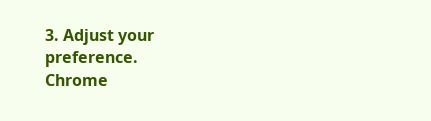3. Adjust your preference.
Chrome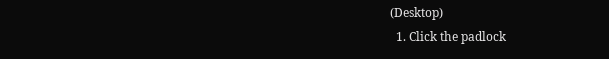(Desktop)
  1. Click the padlock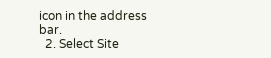icon in the address bar.
  2. Select Site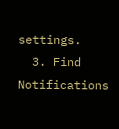settings.
  3. Find Notifications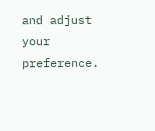and adjust your preference.